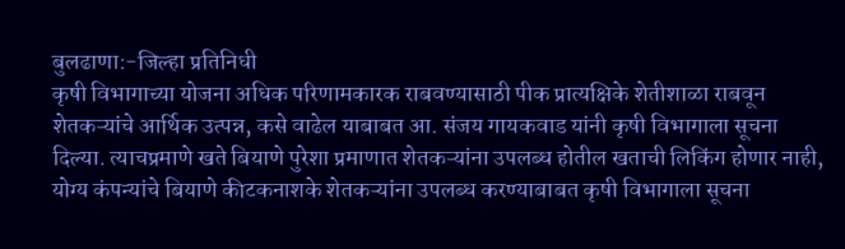बुलढाणा:-जिल्हा प्रतिनिधी
कृषी विभागाच्या योजना अधिक परिणामकारक राबवण्यासाठी पीक प्रात्यक्षिके शेतीशाळा राबवून शेतकऱ्यांचे आर्थिक उत्पन्न, कसे वाढेल याबाबत आ. संजय गायकवाड यांनी कृषी विभागाला सूचना दिल्या. त्याचप्रमाणे खते बियाणे पुरेशा प्रमाणात शेतकऱ्यांना उपलब्ध होतील खताची लिकिंग होणार नाही, योग्य कंपन्यांचे बियाणे कीटकनाशके शेतकऱ्यांना उपलब्ध करण्याबाबत कृषी विभागाला सूचना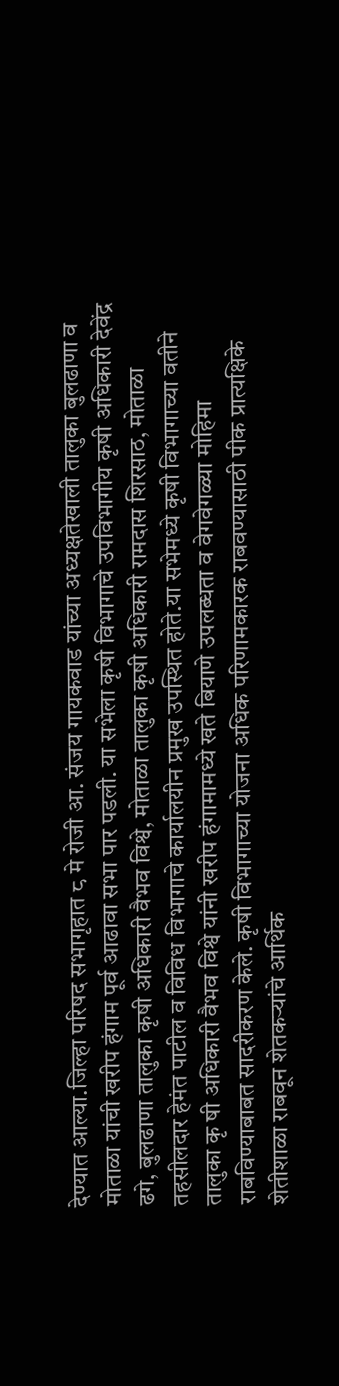देण्यात आल्या.जिल्हा परिषद सभागृहात ८ मे रोजी आ. संजय गायकवाड यांच्या अध्यक्षतेखाली तालुका बुलढाणा व मोताळा यांची खरीप हंगाम पूर्व आढावा सभा पार पडली. या सभेला कृषी विभागाचे उपविभागीय कृषी अधिकारी देवेंद्र ढगे, बुलढाणा तालुका कृषी अधिकारी वैभव विश्वे, मोताळा तालुका कृषी अधिकारी रामदास शिरसाठ, मोताळा तहसीलदार हेमंत पाटील व विविध विभागाचे कार्यालयीन प्रमुख उपस्थित होते.या सभेमध्ये कृषी विभागाच्या वतीने तालुका कृ षी अधिकारी वैभव विश्वे यांनी खरीप हंगामामध्ये खते बियाणे उपलब्धता व वेगवेगळ्या मोहिमा राबविण्याबाबत सादरीकरण केले. कृषी विभागाच्या योजना अधिक परिणामकारक राबवण्यासाठी पीक प्रात्यक्षिके शेतीशाळा राबवून शेतकऱ्यांचे आर्थिक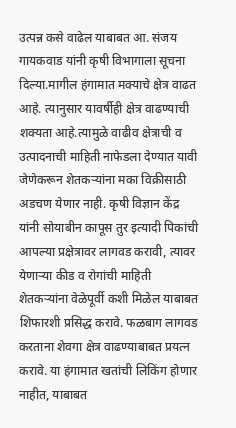उत्पन्न कसे वाढेल याबाबत आ. संजय गायकवाड यांनी कृषी विभागाला सूचना दिल्या.मागील हंगामात मक्याचे क्षेत्र वाढत आहे. त्यानुसार यावर्षीही क्षेत्र वाढण्याची शक्यता आहे.त्यामुळे वाढीव क्षेत्राची व उत्पादनाची माहिती नाफेडला देण्यात यावी जेणेकरून शेतकऱ्यांना मका विक्रीसाठी अडचण येणार नाही. कृषी विज्ञान केंद्र यांनी सोयाबीन कापूस तुर इत्यादी पिकांची आपल्या प्रक्षेत्रावर लागवड करावी, त्यावर येणाऱ्या कीड व रोगांची माहिती शेतकऱ्यांना वेळेपूर्वी कशी मिळेल याबाबत शिफारशी प्रसिद्ध करावे. फळबाग लागवड करताना शेवगा क्षेत्र वाढण्याबाबत प्रयत्न करावे. या हंगामात खतांची लिकिंग होणार नाहीत, याबाबत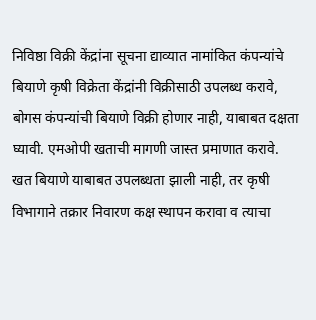निविष्ठा विक्री केंद्रांना सूचना द्याव्यात नामांकित कंपन्यांचे बियाणे कृषी विक्रेता केंद्रांनी विक्रीसाठी उपलब्ध करावे, बोगस कंपन्यांची बियाणे विक्री होणार नाही, याबाबत दक्षता घ्यावी. एमओपी खताची मागणी जास्त प्रमाणात करावे. खत बियाणे याबाबत उपलब्धता झाली नाही, तर कृषी विभागाने तक्रार निवारण कक्ष स्थापन करावा व त्याचा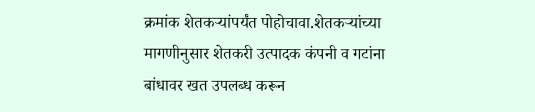क्रमांक शेतकऱ्यांपर्यंत पोहोचावा.शेतकऱ्यांच्या मागणीनुसार शेतकरी उत्पादक कंपनी व गटांना बांधावर खत उपलब्ध करून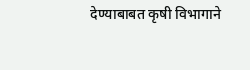देण्याबाबत कृषी विभागाने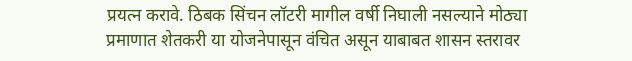प्रयत्न करावे. ठिबक सिंचन लॉटरी मागील वर्षी निघाली नसल्याने मोठ्या प्रमाणात शेतकरी या योजनेपासून वंचित असून याबाबत शासन स्तरावर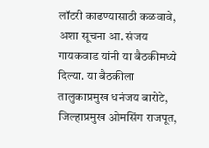लॉटरी काढण्यासाठी कळवावे, अशा सूचना आ. संजय गायकवाड यांनी या बैठकीमध्ये दिल्या. या बैठकीला तालुकाप्रमुख धनंजय बारोटे, जिल्हाप्रमुख ओमसिंग राजपूत,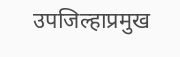उपजिल्हाप्रमुख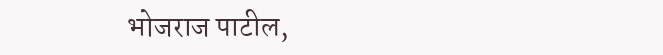भोजराज पाटील,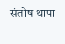संतोष थापा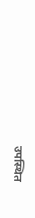उपस्थित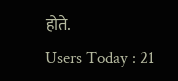होते.
Users Today : 21